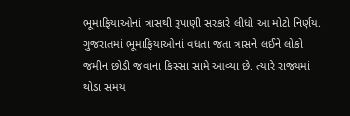ભૂમાફિયાઓનાં ત્રાસથી રૂપાણી સરકારે લીધો આ મોટો નિર્ણય.
ગુજરાતમાં ભૂમાફિયાઓનાં વધતા જતા ત્રાસને લઈને લોકો જમીન છોડી જવાના કિસ્સા સામે આવ્યા છે. ત્યારે રાજ્યમાં થોડા સમય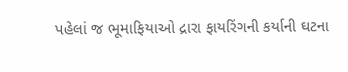પહેલાં જ ભૂમાફિયાઓ દ્રારા ફાયરિંગની કર્યાની ઘટના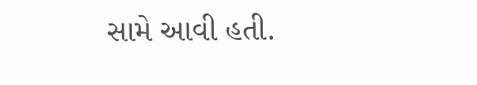સામે આવી હતી.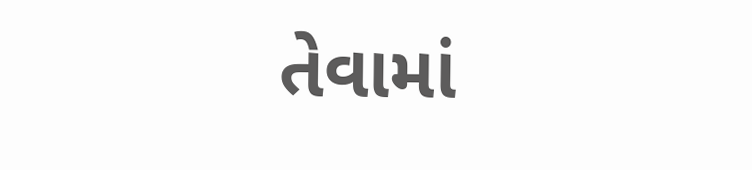તેવામાં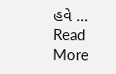હવે … Read More